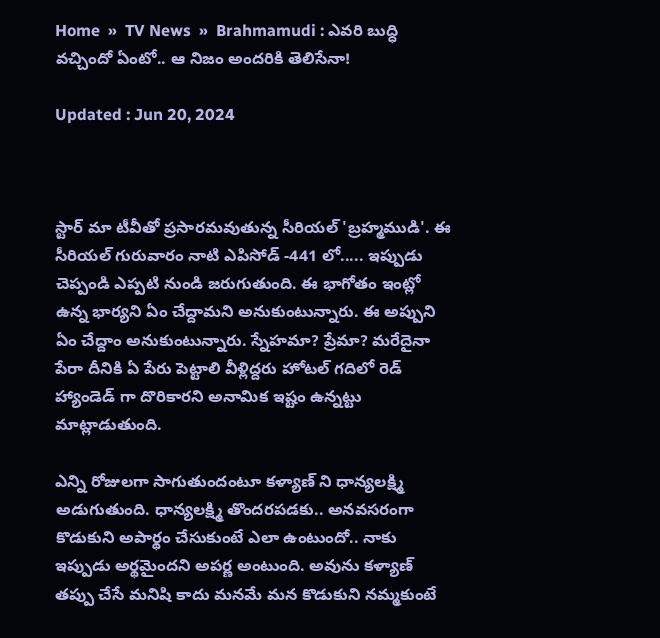Home  »  TV News  »  Brahmamudi : ఎవరి బుద్ధి వచ్చిందో ఏంటో.. ఆ నిజం అందరికి తెలిసేనా!

Updated : Jun 20, 2024



స్టార్ మా టీవీతో ప్రసారమవుతున్న సీరియల్ 'బ్రహ్మముడి'. ఈ సీరియల్ గురువారం నాటి ఎపిసోడ్ -441 లో..... ఇప్పుడు చెప్పండి ఎప్పటి నుండి జరుగుతుంది. ఈ భాగోతం ఇంట్లో ఉన్న భార్యని ఏం చేద్దామని అనుకుంటున్నారు. ఈ అప్పుని ఏం చేద్దాం అనుకుంటున్నారు. స్నేహమా? ప్రేమా? మరేదైనా పేరా దీనికి ఏ పేరు పెట్టాలి వీళ్లిద్దరు హోటల్ గదిలో రెడ్ హ్యాండెడ్ గా దొరికారని అనామిక ఇష్టం ఉన్నట్టు మాట్లాడుతుంది.

ఎన్ని రోజులగా సాగుతుందంటూ కళ్యాణ్ ని ధాన్యలక్ష్మి అడుగుతుంది. ధాన్యలక్ష్మి తొందరపడకు.. అనవసరంగా కొడుకుని అపార్థం చేసుకుంటే ఎలా ఉంటుందో.. నాకు ఇప్పుడు అర్థమైందని అపర్ణ అంటుంది. అవును కళ్యాణ్ తప్పు చేసే మనిషి కాదు మనమే మన కొడుకుని నమ్మకుంటే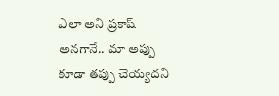ఎలా అని ప్రకాష్ అనగానే.. మా అప్పు కూడా తప్పు చెయ్యదని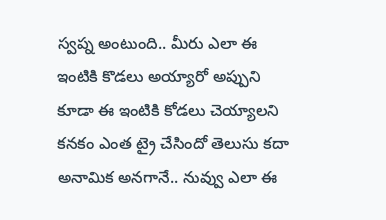స్వప్న అంటుంది.. మీరు ఎలా ఈ ఇంటికి కొడలు అయ్యారో అప్పుని కూడా ఈ ఇంటికి కోడలు చెయ్యాలని కనకం ఎంత ట్రై చేసిందో తెలుసు కదా అనామిక అనగానే.. నువ్వు ఎలా ఈ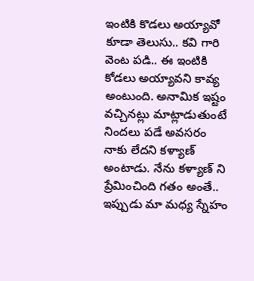ఇంటికి కొడలు అయ్యావో కూడా తెలుసు.. కవి గారి వెంట పడి.. ఈ ఇంటికి కోడలు అయ్యావని కావ్య అంటుంది. అనామిక ఇష్టం వచ్చినట్లు మాట్లాడుతుంటే నిందలు పడే అవసరం నాకు లేదని కళ్యాణ్ అంటాడు. నేను కళ్యాణ్ ని ప్రేమించింది గతం అంతే.. ఇప్పుడు మా మధ్య స్నేహం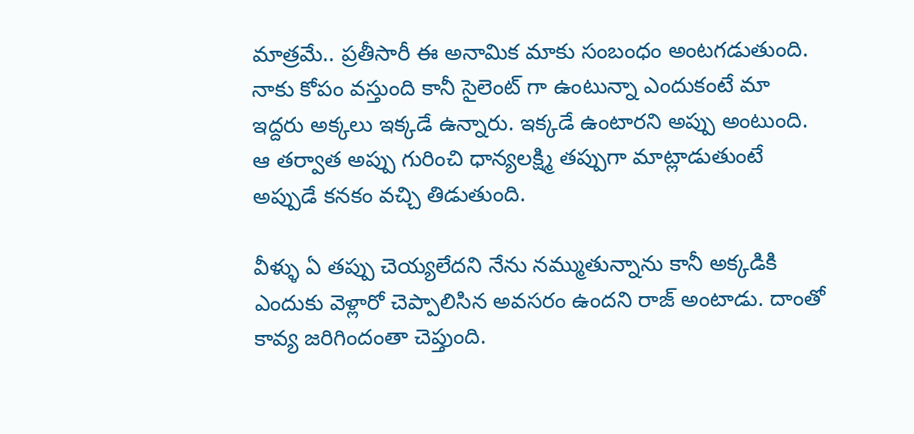మాత్రమే.. ప్రతీసారీ ఈ అనామిక మాకు సంబంధం అంటగడుతుంది. నాకు కోపం వస్తుంది కానీ సైలెంట్ గా ఉంటున్నా ఎందుకంటే మా ఇద్దరు అక్కలు ఇక్కడే ఉన్నారు. ఇక్కడే ఉంటారని అప్పు అంటుంది. ఆ తర్వాత అప్పు గురించి ధాన్యలక్ష్మి తప్పుగా మాట్లాడుతుంటే అప్పుడే కనకం వచ్చి తిడుతుంది.

వీళ్ళు ఏ తప్పు చెయ్యలేదని నేను నమ్ముతున్నాను కానీ అక్కడికి ఎందుకు వెళ్లారో చెప్పాలిసిన అవసరం ఉందని రాజ్ అంటాడు. దాంతో కావ్య జరిగిందంతా చెప్తుంది.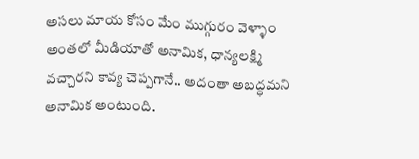అసలు మాయ కోసం మేం ముగ్గురం వెళ్ళాం అంతలో మీడియాతో అనామిక, ధాన్యలక్ష్మి వచ్చారని కావ్య చెప్పగానే.. అదంతా అబద్ధమని అనామిక అంటుంది.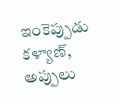ఇంకెప్పుడు కళ్యాణ్, అప్పులు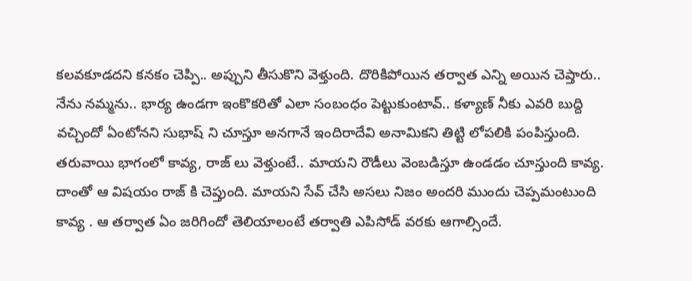కలవకూడదని కనకం చెప్పి.. అప్పుని తీసుకొని వెళ్తుంది. దొరికిపోయిన తర్వాత ఎన్ని అయిన చెప్తారు.. నేను నమ్మను.. భార్య ఉండగా ఇంకొకరితో ఎలా సంబంధం పెట్టుకుంటావ్.. కళ్యాణ్ నీకు ఎవరి బుద్ది వచ్చిందో ఏంటోనని సుభాష్ ని చూస్తూ అనగానే ఇందిరాదేవి అనామికని తిట్టి లోపలికి పంపిస్తుంది. తరువాయి భాగంలో కావ్య, రాజ్ లు వెళ్తుంటే.. మాయని రౌడీలు వెంబడిస్తూ ఉండడం చూస్తుంది కావ్య. దాంతో ఆ విషయం రాజ్ కి చెప్తుంది. మాయని సేవ్ చేసి అసలు నిజం అందరి ముందు చెప్పమంటుంది కావ్య ‌. ఆ తర్వాత ఏం జరిగిందో తెలియాలంటే తర్వాతి ఎపిసోడ్ వరకు ఆగాల్సిందే.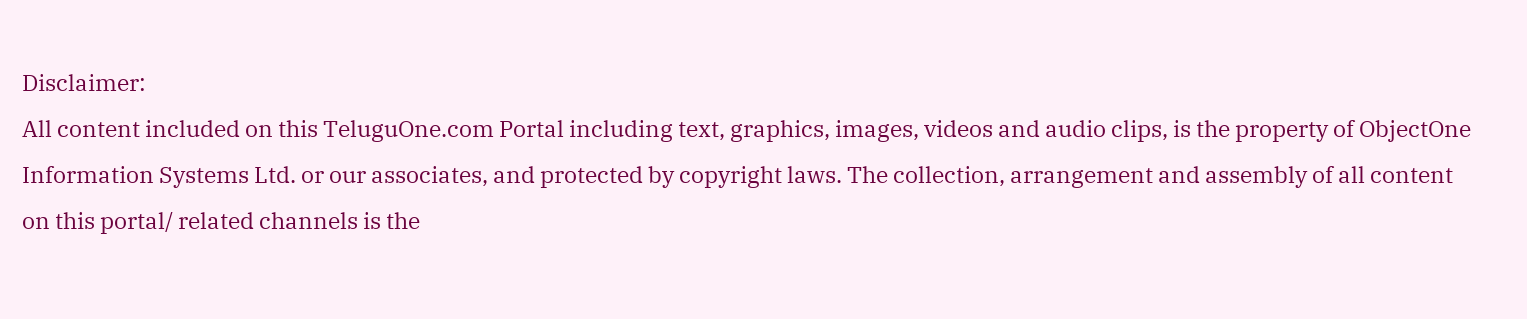Disclaimer:
All content included on this TeluguOne.com Portal including text, graphics, images, videos and audio clips, is the property of ObjectOne Information Systems Ltd. or our associates, and protected by copyright laws. The collection, arrangement and assembly of all content on this portal/ related channels is the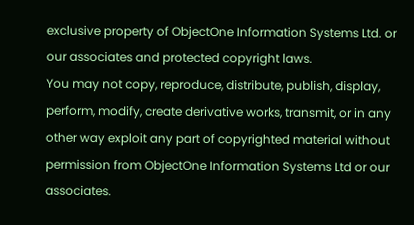exclusive property of ObjectOne Information Systems Ltd. or our associates and protected copyright laws.
You may not copy, reproduce, distribute, publish, display, perform, modify, create derivative works, transmit, or in any other way exploit any part of copyrighted material without permission from ObjectOne Information Systems Ltd or our associates.